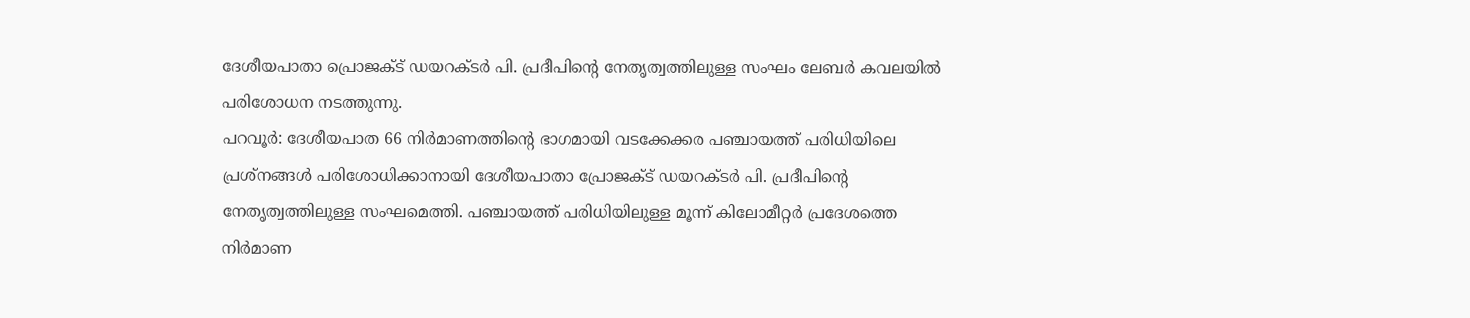ദേശീയപാതാ പ്രൊജക്ട് ഡയറക്ടർ പി. പ്രദീപിന്റെ നേതൃത്വത്തിലുള്ള സംഘം ലേബർ കവലയിൽ പരിശോധന നടത്തുന്നു.
പറവൂർ: ദേശീയപാത 66 നിർമാണത്തിന്റെ ഭാഗമായി വടക്കേക്കര പഞ്ചായത്ത് പരിധിയിലെ പ്രശ്നങ്ങൾ പരിശോധിക്കാനായി ദേശീയപാതാ പ്രോജക്ട് ഡയറക്ടർ പി. പ്രദീപിന്റെ നേതൃത്വത്തിലുള്ള സംഘമെത്തി. പഞ്ചായത്ത് പരിധിയിലുള്ള മൂന്ന് കിലോമീറ്റർ പ്രദേശത്തെ നിർമാണ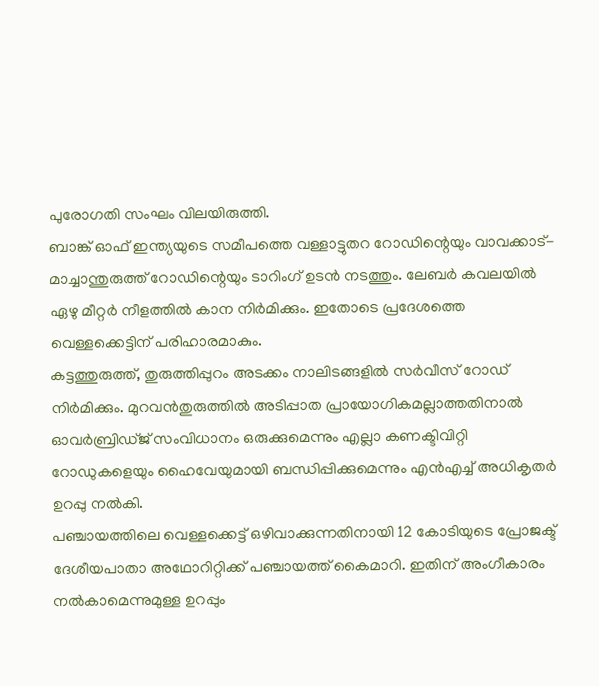പുരോഗതി സംഘം വിലയിരുത്തി.
ബാങ്ക് ഓഫ് ഇന്ത്യയുടെ സമീപത്തെ വള്ളാട്ടുതറ റോഡിന്റെയും വാവക്കാട്-മാച്ചാന്തുരുത്ത് റോഡിന്റെയും ടാറിംഗ് ഉടൻ നടത്തും. ലേബർ കവലയിൽ ഏഴു മീറ്റർ നീളത്തിൽ കാന നിർമിക്കും. ഇതോടെ പ്രദേശത്തെ വെള്ളക്കെട്ടിന് പരിഹാരമാകും.
കട്ടത്തുരുത്ത്, തുരുത്തിപ്പുറം അടക്കം നാലിടങ്ങളിൽ സർവീസ് റോഡ് നിർമിക്കും. മുറവൻതുരുത്തിൽ അടിപ്പാത പ്രായോഗികമല്ലാത്തതിനാൽ ഓവർബ്രിഡ്ജ് സംവിധാനം ഒരുക്കുമെന്നും എല്ലാ കണക്ടിവിറ്റി റോഡുകളെയും ഹൈവേയുമായി ബന്ധിപ്പിക്കുമെന്നും എൻഎച്ച് അധികൃതർ ഉറപ്പു നൽകി.
പഞ്ചായത്തിലെ വെള്ളക്കെട്ട് ഒഴിവാക്കുന്നതിനായി 12 കോടിയുടെ പ്രോജക്ട് ദേശീയപാതാ അഥോറിറ്റിക്ക് പഞ്ചായത്ത് കൈമാറി. ഇതിന് അംഗീകാരം നൽകാമെന്നുമുള്ള ഉറപ്പും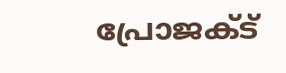പ്രോജക്ട്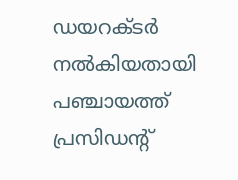ഡയറക്ടർ നൽകിയതായി പഞ്ചായത്ത് പ്രസിഡന്റ്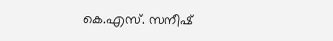കെ.എസ്. സനീഷ്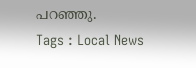പറഞ്ഞു.
Tags : Local News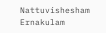Nattuvishesham Ernakulam